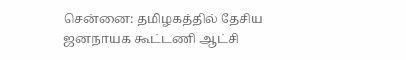சென்னை: தமிழகத்தில் தேசிய ஜனநாயக கூட்டணி ஆட்சி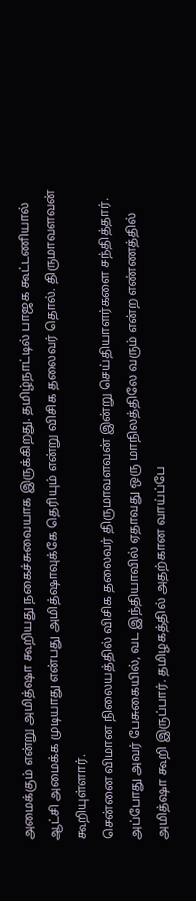அமைக்கும் என்று அமித்ஷா கூறியது நகைச்சுவையாக இருக்கிறது. தமிழ்நாட்டில் பாஜக கூட்டணியால் ஆட்சி அமைக்க முடியாது என்பது அமித்ஷாவுக்கே தெரியும் என்று விசிக தலைவர் தொல். திருமாவளவன் கூறியுள்ளார்.
சென்னை விமான நிலையத்தில் விசிக தலைவர் திருமாவளவன் இன்று செய்தியாளர்களை சந்தித்தார். அப்போது அவர் பேசுகையில், வட இந்தியாவில் ஏதாவது ஒரு மாநிலத்திலே வரும் என்ற எண்ணத்தில் அமித்ஷா கூறி இருப்பார். தமிழகத்தில் அதற்கான வாய்ப்பே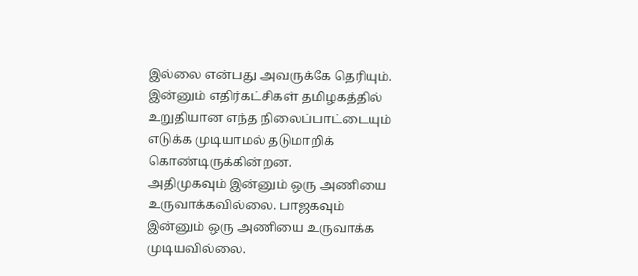இல்லை என்பது அவருக்கே தெரியும். இன்னும் எதிர்கட்சிகள் தமிழகத்தில் உறுதியான எந்த நிலைப்பாட்டையும் எடுக்க முடியாமல் தடுமாறிக் கொண்டிருக்கின்றன.
அதிமுகவும் இன்னும் ஒரு அணியை உருவாக்கவில்லை. பாஜகவும் இன்னும் ஒரு அணியை உருவாக்க முடியவில்லை.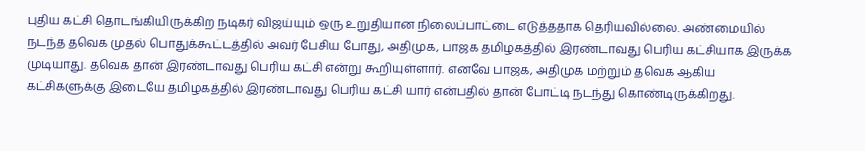புதிய கட்சி தொடங்கியிருக்கிற நடிகர் விஜய்யும் ஒரு உறுதியான நிலைப்பாட்டை எடுத்ததாக தெரியவில்லை. அண்மையில் நடந்த தவெக முதல் பொதுக்கூட்டத்தில் அவர் பேசிய போது, அதிமுக, பாஜக தமிழகத்தில் இரண்டாவது பெரிய கட்சியாக இருக்க முடியாது. தவெக தான் இரண்டாவது பெரிய கட்சி என்று கூறியுள்ளார். எனவே பாஜக, அதிமுக மற்றும் தவெக ஆகிய கட்சிகளுக்கு இடையே தமிழகத்தில் இரண்டாவது பெரிய கட்சி யார் என்பதில் தான் போட்டி நடந்து கொண்டிருக்கிறது.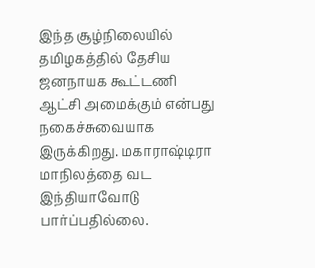இந்த சூழ்நிலையில் தமிழகத்தில் தேசிய ஜனநாயக கூட்டணி ஆட்சி அமைக்கும் என்பது நகைச்சுவையாக இருக்கிறது. மகாராஷ்டிரா மாநிலத்தை வட இந்தியாவோடு பார்ப்பதில்லை.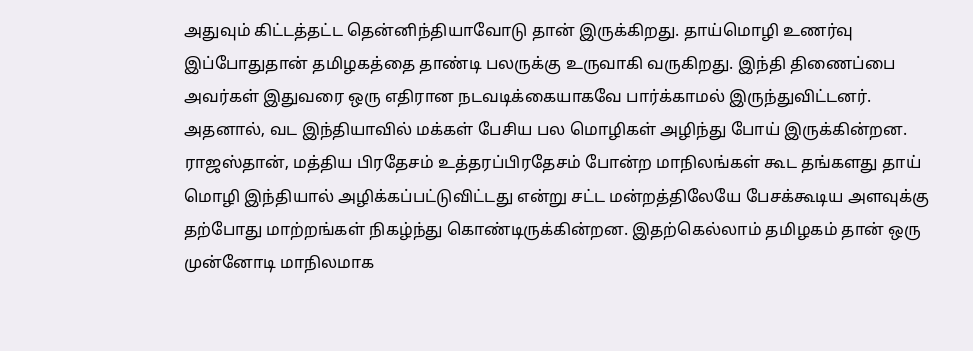அதுவும் கிட்டத்தட்ட தென்னிந்தியாவோடு தான் இருக்கிறது. தாய்மொழி உணர்வு இப்போதுதான் தமிழகத்தை தாண்டி பலருக்கு உருவாகி வருகிறது. இந்தி திணைப்பை அவர்கள் இதுவரை ஒரு எதிரான நடவடிக்கையாகவே பார்க்காமல் இருந்துவிட்டனர்.
அதனால், வட இந்தியாவில் மக்கள் பேசிய பல மொழிகள் அழிந்து போய் இருக்கின்றன. ராஜஸ்தான், மத்திய பிரதேசம் உத்தரப்பிரதேசம் போன்ற மாநிலங்கள் கூட தங்களது தாய் மொழி இந்தியால் அழிக்கப்பட்டுவிட்டது என்று சட்ட மன்றத்திலேயே பேசக்கூடிய அளவுக்கு தற்போது மாற்றங்கள் நிகழ்ந்து கொண்டிருக்கின்றன. இதற்கெல்லாம் தமிழகம் தான் ஒரு முன்னோடி மாநிலமாக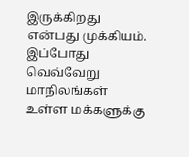இருக்கிறது என்பது முக்கியம். இப்போது வெவ்வேறு மாநிலங்கள் உள்ள மக்களுக்கு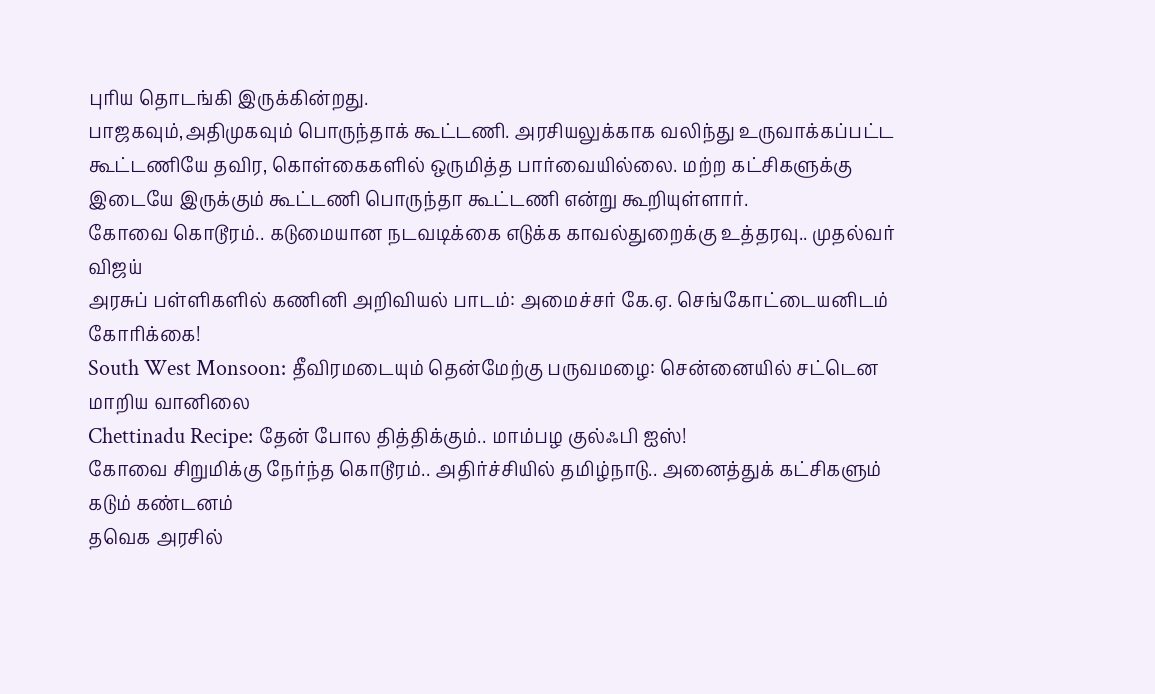புரிய தொடங்கி இருக்கின்றது.
பாஜகவும்,அதிமுகவும் பொருந்தாக் கூட்டணி. அரசியலுக்காக வலிந்து உருவாக்கப்பட்ட கூட்டணியே தவிர, கொள்கைகளில் ஒருமித்த பார்வையில்லை. மற்ற கட்சிகளுக்கு இடையே இருக்கும் கூட்டணி பொருந்தா கூட்டணி என்று கூறியுள்ளார்.
கோவை கொடூரம்.. கடுமையான நடவடிக்கை எடுக்க காவல்துறைக்கு உத்தரவு.. முதல்வர் விஜய்
அரசுப் பள்ளிகளில் கணினி அறிவியல் பாடம்: அமைச்சர் கே.ஏ. செங்கோட்டையனிடம் கோரிக்கை!
South West Monsoon: தீவிரமடையும் தென்மேற்கு பருவமழை: சென்னையில் சட்டென மாறிய வானிலை
Chettinadu Recipe: தேன் போல தித்திக்கும்.. மாம்பழ குல்ஃபி ஐஸ்!
கோவை சிறுமிக்கு நேர்ந்த கொடூரம்.. அதிர்ச்சியில் தமிழ்நாடு.. அனைத்துக் கட்சிகளும் கடும் கண்டனம்
தவெக அரசில்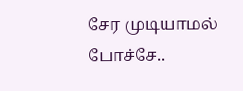சேர முடியாமல் போச்சே..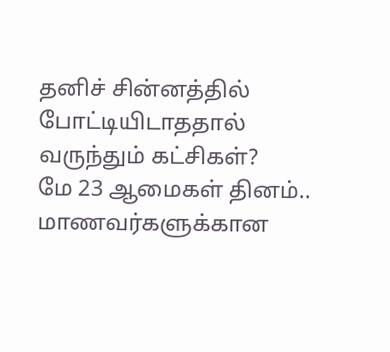தனிச் சின்னத்தில் போட்டியிடாததால் வருந்தும் கட்சிகள்?
மே 23 ஆமைகள் தினம்.. மாணவர்களுக்கான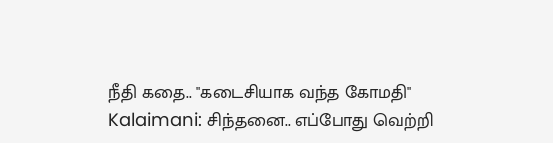நீதி கதை.. "கடைசியாக வந்த கோமதி"
Kalaimani: சிந்தனை.. எப்போது வெற்றி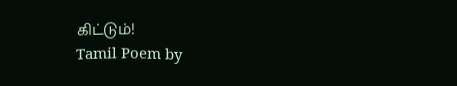கிட்டும்!
Tamil Poem by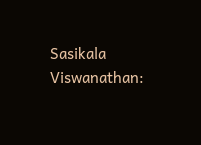Sasikala Viswanathan: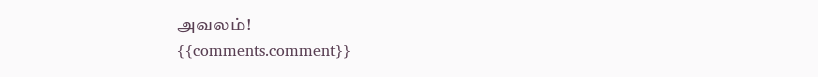அவலம்!
{{comments.comment}}